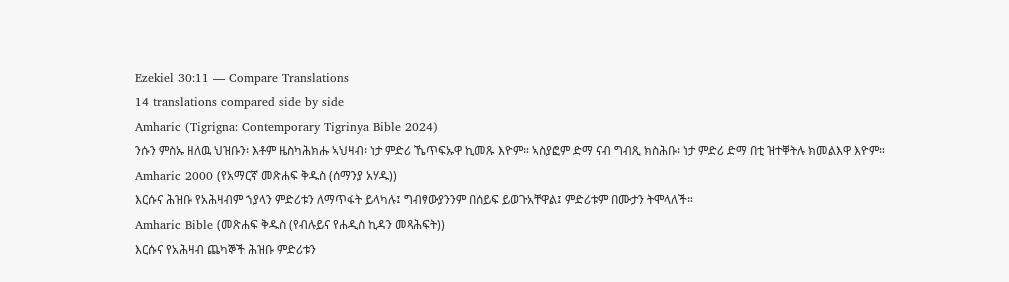Ezekiel 30:11 — Compare Translations
14 translations compared side by side
Amharic (Tigrigna: Contemporary Tigrinya Bible 2024)
ንሱን ምስኡ ዘለዉ ህዝቡን፡ እቶም ዜስካሕክሑ ኣህዛብ፡ ነታ ምድሪ ኼጥፍኡዋ ኪመጹ እዮም። ኣስያፎም ድማ ናብ ግብጺ ክስሕቡ፡ ነታ ምድሪ ድማ በቲ ዝተቐትሉ ክመልእዋ እዮም።
Amharic 2000 (የአማርኛ መጽሐፍ ቅዱስ (ሰማንያ አሃዱ))
እርሱና ሕዝቡ የአሕዛብም ኀያላን ምድሪቱን ለማጥፋት ይላካሉ፤ ግብፃውያንንም በሰይፍ ይወጉአቸዋል፤ ምድሪቱም በሙታን ትሞላለች።
Amharic Bible (መጽሐፍ ቅዱስ (የብሉይና የሐዲስ ኪዳን መጻሕፍት))
እርሱና የአሕዛብ ጨካኞች ሕዝቡ ምድሪቱን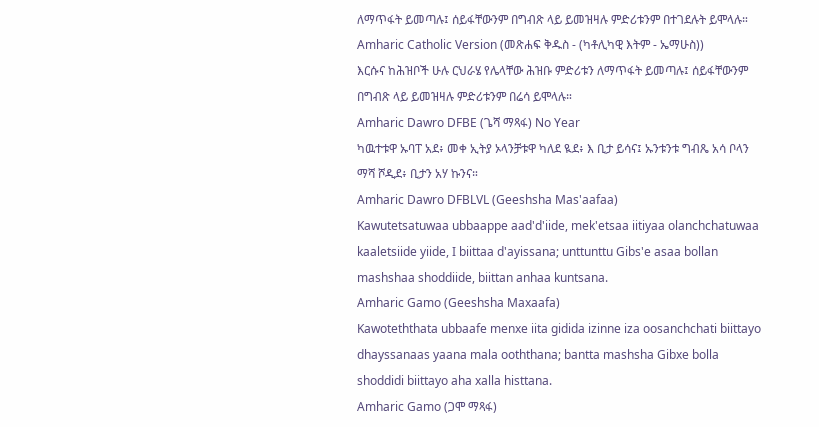ለማጥፋት ይመጣሉ፤ ሰይፋቸውንም በግብጽ ላይ ይመዝዛሉ ምድሪቱንም በተገደሉት ይሞላሉ።
Amharic Catholic Version (መጽሐፍ ቅዱስ - (ካቶሊካዊ እትም - ኤማሁስ))
እርሱና ከሕዝቦች ሁሉ ርህራሄ የሌላቸው ሕዝቡ ምድሪቱን ለማጥፋት ይመጣሉ፤ ሰይፋቸውንም በግብጽ ላይ ይመዝዛሉ ምድሪቱንም በሬሳ ይሞላሉ።
Amharic Dawro DFBE (ጌሻ ማጻፋ) No Year
ካዉተቱዋ ኡባፐ አደ፥ መቀ ኢትያ ኦላንቻቱዋ ካለደ ዪደ፥ እ ቢታ ይሳና፤ ኡንቱንቱ ግብጼ አሳ ቦላን ማሻ ሾዲደ፥ ቢታን አሃ ኩንና።
Amharic Dawro DFBLVL (Geeshsha Mas'aafaa)
Kawutetsatuwaa ubbaappe aad'd'iide, mek'etsaa iitiyaa olanchchatuwaa kaaletsiide yiide, I biittaa d'ayissana; unttunttu Gibs'e asaa bollan mashshaa shoddiide, biittan anhaa kuntsana.
Amharic Gamo (Geeshsha Maxaafa)
Kawoteththata ubbaafe menxe iita gidida izinne iza oosanchchati biittayo dhayssanaas yaana mala ooththana; bantta mashsha Gibxe bolla shoddidi biittayo aha xalla histtana.
Amharic Gamo (ጋሞ ማጻፋ)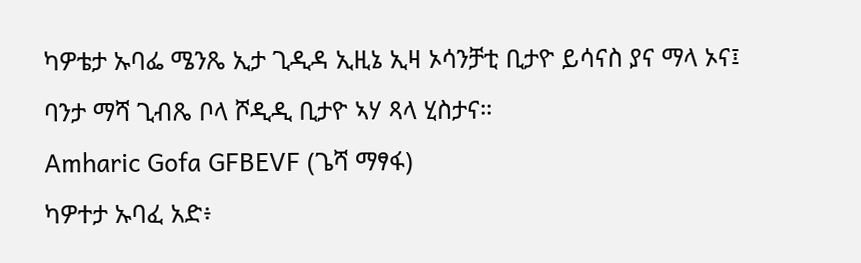ካዎቴታ ኡባፌ ሜንጼ ኢታ ጊዲዳ ኢዚኔ ኢዛ ኦሳንቻቲ ቢታዮ ይሳናስ ያና ማላ ኦና፤ ባንታ ማሻ ጊብጼ ቦላ ሾዲዲ ቢታዮ ኣሃ ጻላ ሂስታና።
Amharic Gofa GFBEVF (ጌሻ ማፃፋ)
ካዎተታ ኡባፈ አድ፥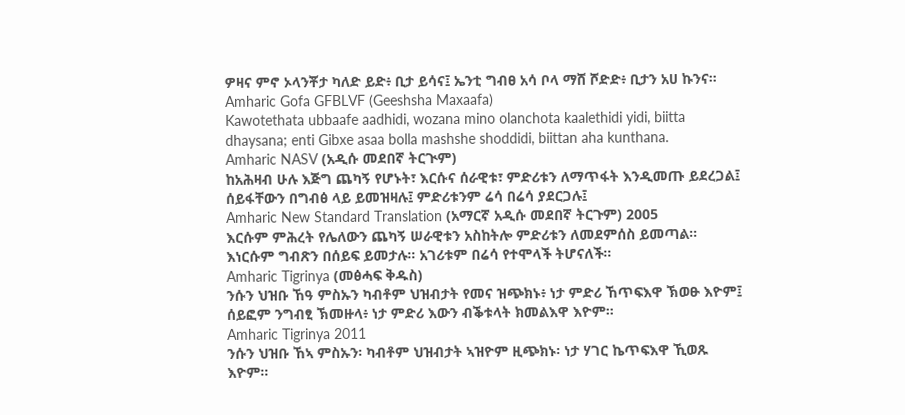ዎዛና ምኖ ኦላንቾታ ካለድ ይድ፥ ቢታ ይሳና፤ ኤንቲ ግብፀ አሳ ቦላ ማሸ ሾድድ፥ ቢታን አሀ ኩንና።
Amharic Gofa GFBLVF (Geeshsha Maxaafa)
Kawotethata ubbaafe aadhidi, wozana mino olanchota kaalethidi yidi, biitta dhaysana; enti Gibxe asaa bolla mashshe shoddidi, biittan aha kunthana.
Amharic NASV (አዲሱ መደበኛ ትርጒም)
ከአሕዛብ ሁሉ እጅግ ጨካኝ የሆኑት፣ እርሱና ሰራዊቱ፣ ምድሪቱን ለማጥፋት እንዲመጡ ይደረጋል፤ ሰይፋቸውን በግብፅ ላይ ይመዝዛሉ፤ ምድሪቱንም ሬሳ በሬሳ ያደርጋሉ፤
Amharic New Standard Translation (አማርኛ አዲሱ መደበኛ ትርጉም) 2005
እርሱም ምሕረት የሌለውን ጨካኝ ሠራዊቱን አስከትሎ ምድሪቱን ለመደምሰስ ይመጣል። እነርሱም ግብጽን በሰይፍ ይመታሉ። አገሪቱም በሬሳ የተሞላች ትሆናለች።
Amharic Tigrinya (መፅሓፍ ቅዱስ)
ንሱን ህዝቡ ኸዓ ምስኡን ካብቶም ህዝብታት የመና ዝጭክኑ፥ ነታ ምድሪ ኸጥፍእዋ ኽወፁ እዮም፤ ሰይፎም ንግብፂ ኽመዙላ፥ ነታ ምድሪ እውን ብቕቱላት ክመልእዋ እዮም።
Amharic Tigrinya 2011
ንሱን ህዝቡ ኸኣ ምስኡን፡ ካብቶም ህዝብታት ኣዝዮም ዚጭክኑ፡ ነታ ሃገር ኬጥፍእዋ ኺወጹ እዮም።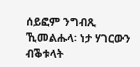ሰይፎም ንግብጺ ኺመልሑላ፡ ነታ ሃገርውን ብቕቱላት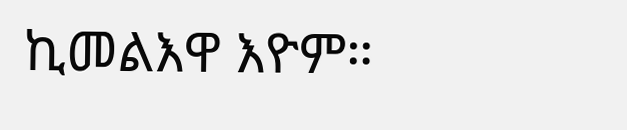ኪመልእዋ እዮም።